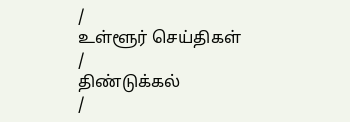/
உள்ளூர் செய்திகள்
/
திண்டுக்கல்
/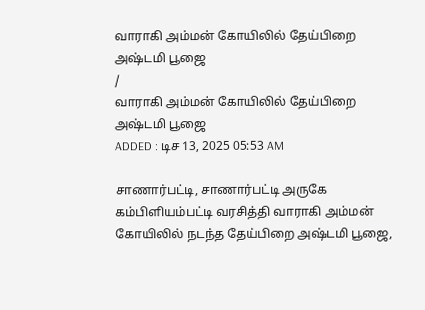வாராகி அம்மன் கோயிலில் தேய்பிறை அஷ்டமி பூஜை
/
வாராகி அம்மன் கோயிலில் தேய்பிறை அஷ்டமி பூஜை
ADDED : டிச 13, 2025 05:53 AM

சாணார்பட்டி, சாணார்பட்டி அருகே கம்பிளியம்பட்டி வரசித்தி வாராகி அம்மன் கோயிலில் நடந்த தேய்பிறை அஷ்டமி பூஜை,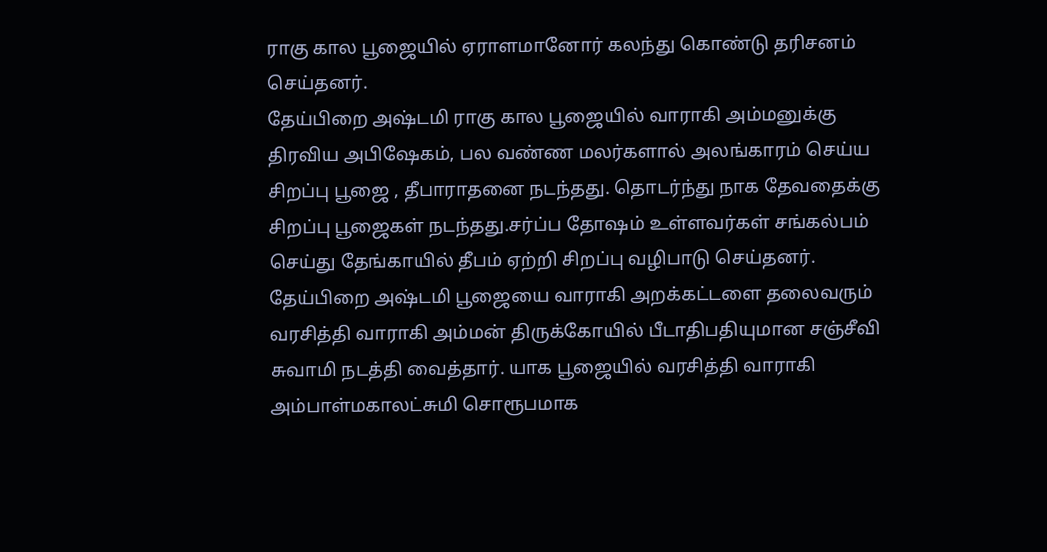ராகு கால பூஜையில் ஏராளமானோர் கலந்து கொண்டு தரிசனம் செய்தனர்.
தேய்பிறை அஷ்டமி ராகு கால பூஜையில் வாராகி அம்மனுக்கு திரவிய அபிஷேகம், பல வண்ண மலர்களால் அலங்காரம் செய்ய சிறப்பு பூஜை , தீபாராதனை நடந்தது. தொடர்ந்து நாக தேவதைக்கு சிறப்பு பூஜைகள் நடந்தது.சர்ப்ப தோஷம் உள்ளவர்கள் சங்கல்பம் செய்து தேங்காயில் தீபம் ஏற்றி சிறப்பு வழிபாடு செய்தனர். தேய்பிறை அஷ்டமி பூஜையை வாராகி அறக்கட்டளை தலைவரும் வரசித்தி வாராகி அம்மன் திருக்கோயில் பீடாதிபதியுமான சஞ்சீவி சுவாமி நடத்தி வைத்தார். யாக பூஜையில் வரசித்தி வாராகி அம்பாள்மகாலட்சுமி சொரூபமாக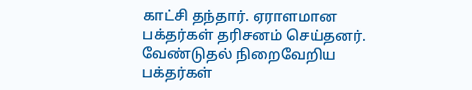காட்சி தந்தார். ஏராளமான பக்தர்கள் தரிசனம் செய்தனர். வேண்டுதல் நிறைவேறிய பக்தர்கள்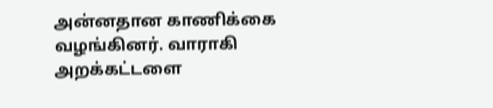அன்னதான காணிக்கை வழங்கினர். வாராகி அறக்கட்டளை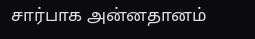சார்பாக அன்னதானம்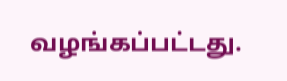வழங்கப்பட்டது.